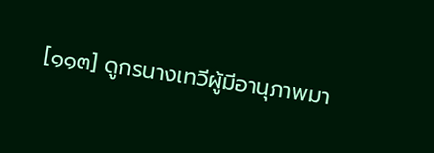[๑๑๓] ดูกรนางเทวีผู้มีอานุภาพมา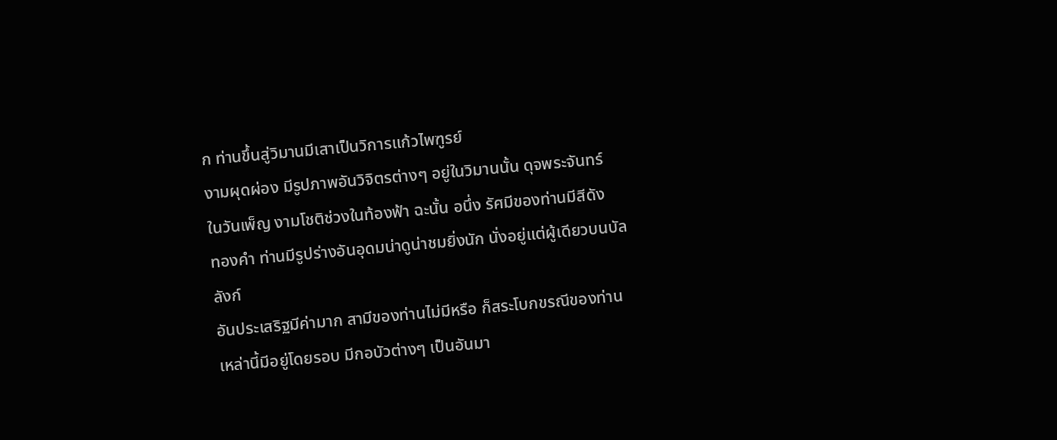ก ท่านขึ้นสู่วิมานมีเสาเป็นวิการแก้วไพฑูรย์
งามผุดผ่อง มีรูปภาพอันวิจิตรต่างๆ อยู่ในวิมานนั้น ดุจพระจันทร์
ในวันเพ็ญ งามโชติช่วงในท้องฟ้า ฉะนั้น อนึ่ง รัศมีของท่านมีสีดัง
ทองคำ ท่านมีรูปร่างอันอุดมน่าดูน่าชมยิ่งนัก นั่งอยู่แต่ผู้เดียวบนบัลลังก์
อันประเสริฐมีค่ามาก สามีของท่านไม่มีหรือ ก็สระโบกขรณีของท่าน
เหล่านี้มีอยู่โดยรอบ มีกอบัวต่างๆ เป็นอันมา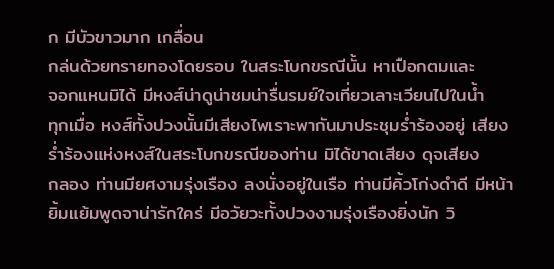ก มีบัวขาวมาก เกลื่อน
กล่นด้วยทรายทองโดยรอบ ในสระโบกขรณีนั้น หาเปือกตมและ
จอกแหนมิได้ มีหงส์น่าดูน่าชมน่ารื่นรมย์ใจเที่ยวเลาะเวียนไปในน้ำ
ทุกเมื่อ หงส์ทั้งปวงนั้นมีเสียงไพเราะพากันมาประชุมร่ำร้องอยู่ เสียง
ร่ำร้องแห่งหงส์ในสระโบกขรณีของท่าน มิได้ขาดเสียง ดุจเสียง
กลอง ท่านมียศงามรุ่งเรือง ลงนั่งอยู่ในเรือ ท่านมีคิ้วโก่งดำดี มีหน้า
ยิ้มแย้มพูดจาน่ารักใคร่ มีอวัยวะทั้งปวงงามรุ่งเรืองยิ่งนัก วิ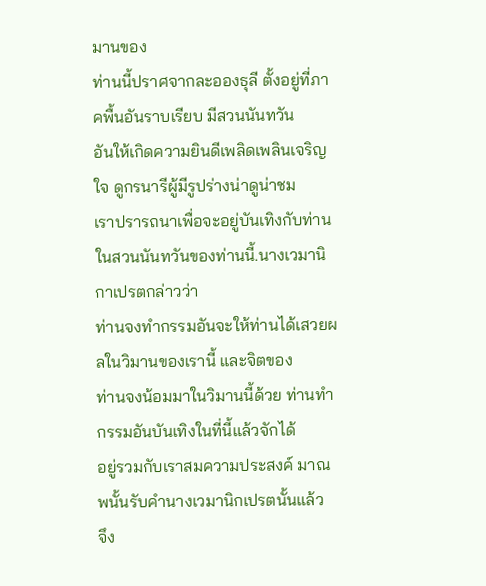มานของ
ท่านนี้ปราศจากละอองธุลี ตั้งอยู่ที่ภาคพื้นอันราบเรียบ มีสวนนันทวัน
อันให้เกิดความยินดีเพลิดเพลินเจริญใจ ดูกรนารีผู้มีรูปร่างน่าดูน่าชม
เราปรารถนาเพื่อจะอยู่บันเทิงกับท่านในสวนนันทวันของท่านนี้.นางเวมานิกาเปรตกล่าวว่า
ท่านจงทำกรรมอันจะให้ท่านได้เสวยผลในวิมานของเรานี้ และจิตของ
ท่านจงน้อมมาในวิมานนี้ด้วย ท่านทำกรรมอันบันเทิงในที่นี้แล้วจักได้
อยู่รวมกับเราสมความประสงค์ มาณพนั้นรับคำนางเวมานิกเปรตนั้นแล้ว
จึง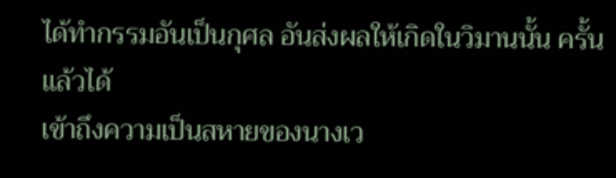ได้ทำกรรมอันเป็นกุศล อันส่งผลให้เกิดในวิมานนั้น ครั้นแล้วได้
เข้าถึงความเป็นสหายของนางเว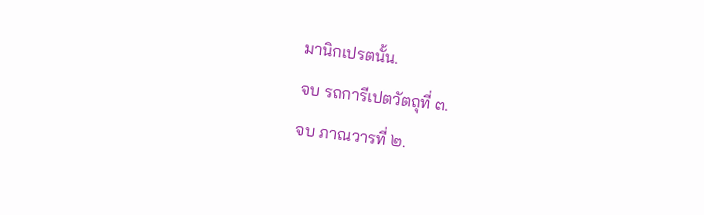มานิกเปรตนั้น.
จบ รถการีเปตวัตถุที่ ๓.
จบ ภาณวารที่ ๒.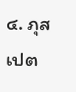๔. ภุสเปต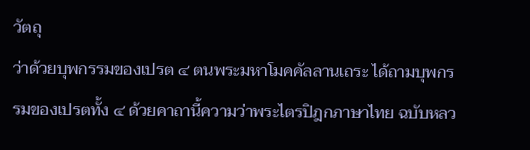วัตถุ
ว่าด้วยบุพกรรมของเปรต ๔ ตนพระมหาโมคคัลลานเถระ ได้ถามบุพกรรมของเปรตทั้ง ๔ ด้วยคาถานี้ความว่าพระไตรปิฎกภาษาไทย ฉบับหลว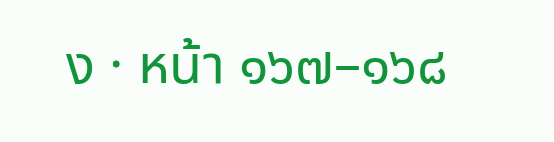ง · หน้า ๑๖๗–๑๖๘